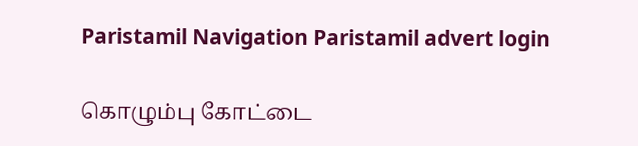Paristamil Navigation Paristamil advert login

கொழும்பு கோட்டை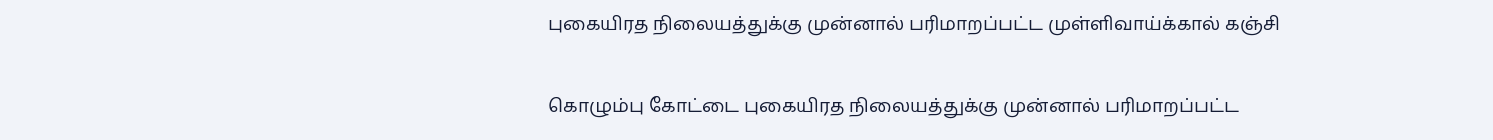புகையிரத நிலையத்துக்கு முன்னால் பரிமாறப்பட்ட முள்ளிவாய்க்கால் கஞ்சி

கொழும்பு கோட்டை புகையிரத நிலையத்துக்கு முன்னால் பரிமாறப்பட்ட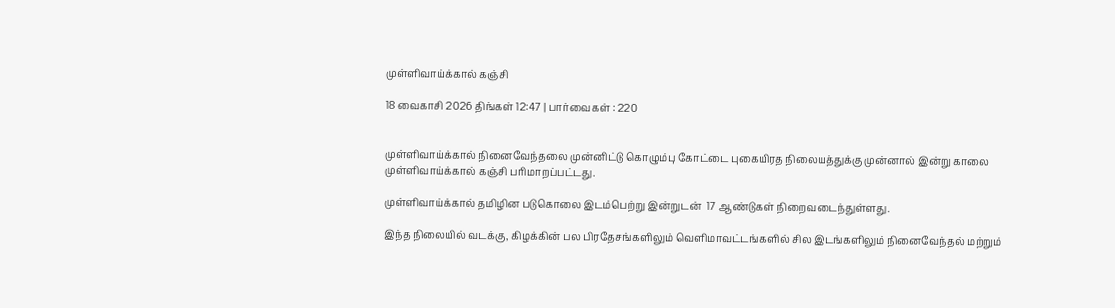முள்ளிவாய்க்கால் கஞ்சி

18 வைகாசி 2026 திங்கள் 12:47 | பார்வைகள் : 220


முள்ளிவாய்க்கால் நினைவேந்தலை முன்னிட்டு கொழும்பு கோட்டை புகையிரத நிலையத்துக்கு முன்னால் இன்று காலை முள்ளிவாய்க்கால் கஞ்சி பரிமாறப்பட்டது.

முள்ளிவாய்க்கால் தமிழின படுகொலை இடம்பெற்று இன்றுடன்  17 ஆண்டுகள் நிறைவடைந்துள்ளது.

இந்த நிலையில் வடக்கு, கிழக்கின் பல பிரதேசங்களிலும் வெளிமாவட்டங்களில் சில இடங்களிலும் நினைவேந்தல் மற்றும்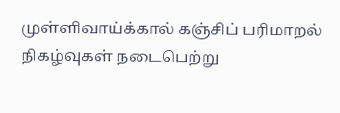முள்ளிவாய்க்கால் கஞ்சிப் பரிமாறல் நிகழ்வுகள் நடைபெற்று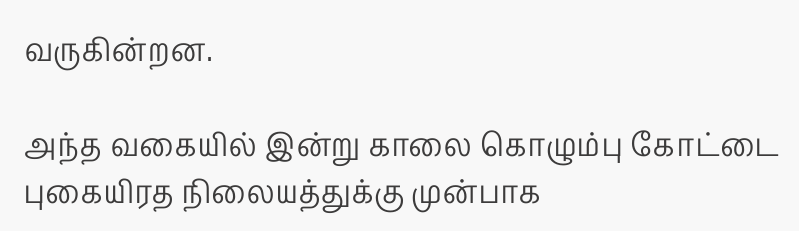வருகின்றன.

அந்த வகையில் இன்று காலை கொழும்பு கோட்டை புகையிரத நிலையத்துக்கு முன்பாக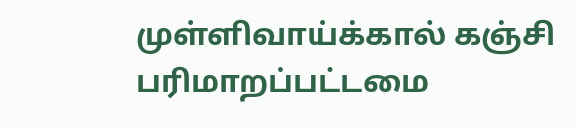முள்ளிவாய்க்கால் கஞ்சி பரிமாறப்பட்டமை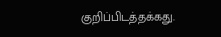குறிப்பிடத்தக்கது.